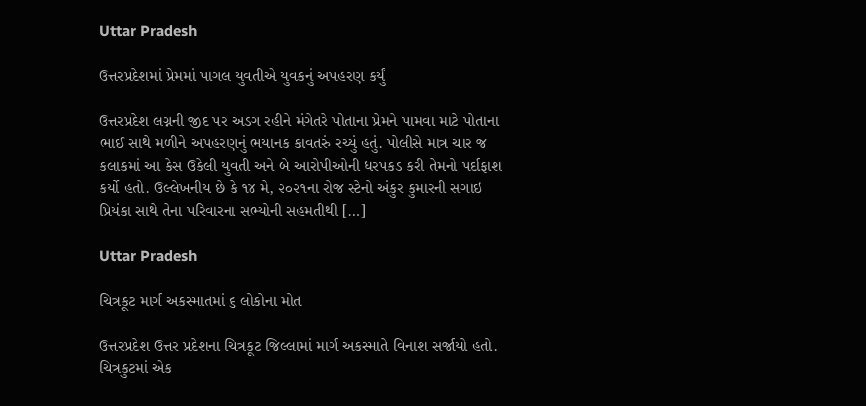Uttar Pradesh

ઉત્તરપ્રદેશમાં પ્રેમમાં પાગલ યુવતીએ યુવકનું અપહરણ કર્યું

ઉત્તરપ્રદેશ લગ્નની જીદ પર અડગ રહીને મંગેતરે પોતાના પ્રેમને પામવા માટે પોતાના ભાઈ સાથે મળીને અપહરણનું ભયાનક કાવતરું રચ્યું હતું. પોલીસે માત્ર ચાર જ કલાકમાં આ કેસ ઉકેલી યુવતી અને બે આરોપીઓની ધરપકડ કરી તેમનો પર્દાફાશ કર્યો હતો. ઉલ્લેખનીય છે કે ૧૪ મે, ૨૦૨૧ના રોજ સ્ટેનો અંકુર કુમારની સગાઇ પ્રિયંકા સાથે તેના પરિવારના સભ્યોની સહમતીથી […]

Uttar Pradesh

ચિત્રકૂટ માર્ગ અકસ્માતમાં ૬ લોકોના મોત

ઉત્તરપ્રદેશ ઉત્તર પ્રદેશના ચિત્રકૂટ જિલ્લામાં માર્ગ અકસ્માતે વિનાશ સર્જાયો હતો. ચિત્રકુટમાં એક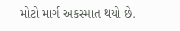મોટો માર્ગ અકસ્માત થયો છે.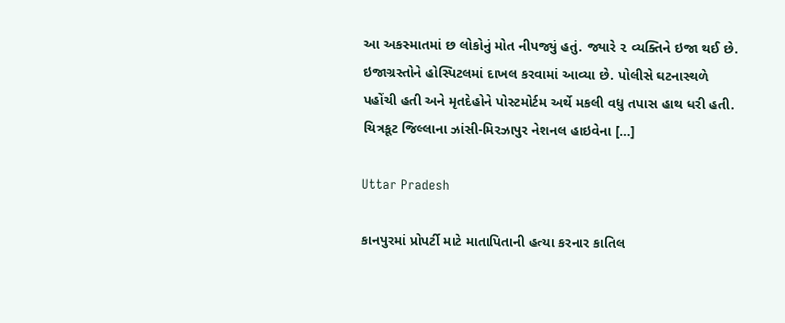આ અકસ્માતમાં છ લોકોનું મોત નીપજ્યું હતું. જ્યારે ૨ વ્યક્તિને ઇજા થઈ છે. ઇજાગ્રસ્તોને હોસ્પિટલમાં દાખલ કરવામાં આવ્યા છે. પોલીસે ઘટનાસ્થળે પહોંચી હતી અને મૃતદેહોને પોસ્ટમોર્ટમ અર્થે મકલી વધુ તપાસ હાથ ધરી હતી. ચિત્રકૂટ જિલ્લાના ઝાંસી-મિરઝાપુર નેશનલ હાઇવેના […]

Uttar Pradesh

કાનપુરમાં પ્રોપર્ટી માટે માતાપિતાની હત્યા કરનાર કાતિલ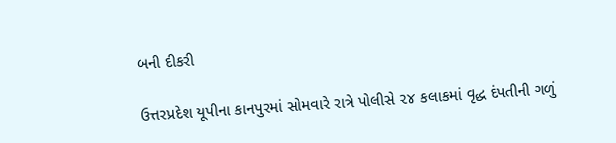બની દીકરી

ઉત્તરપ્રદેશ યૂપીના કાનપુરમાં સોમવારે રાત્રે પોલીસે ૨૪ કલાકમાં વૃદ્ધ દંપતીની ગળું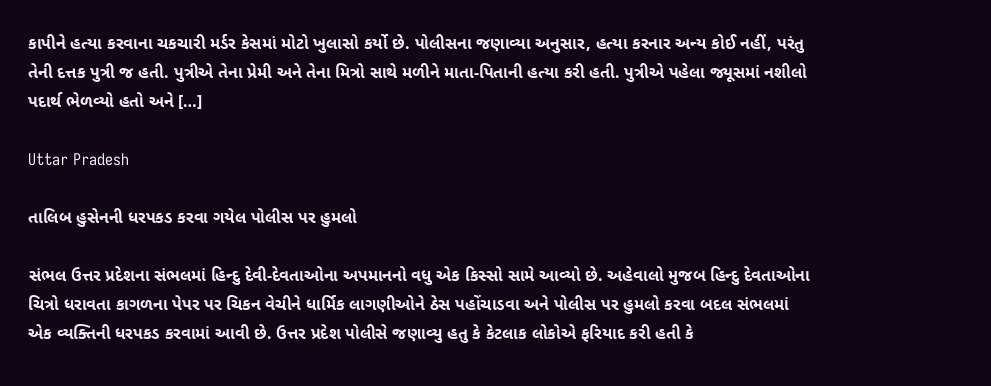કાપીને હત્યા કરવાના ચકચારી મર્ડર કેસમાં મોટો ખુલાસો કર્યો છે. પોલીસના જણાવ્યા અનુસાર, હત્યા કરનાર અન્ય કોઈ નહીં, પરંતુ તેની દત્તક પુત્રી જ હતી. પુત્રીએ તેના પ્રેમી અને તેના મિત્રો સાથે મળીને માતા-પિતાની હત્યા કરી હતી. પુત્રીએ પહેલા જ્યૂસમાં નશીલો પદાર્થ ભેળવ્યો હતો અને […]

Uttar Pradesh

તાલિબ હુસેનની ધરપકડ કરવા ગયેલ પોલીસ પર હુમલો

સંભલ ઉત્તર પ્રદેશના સંભલમાં હિન્દુ દેવી-દેવતાઓના અપમાનનો વધુ એક કિસ્સો સામે આવ્યો છે. અહેવાલો મુજબ હિન્દુ દેવતાઓના ચિત્રો ધરાવતા કાગળના પેપર પર ચિકન વેચીને ધાર્મિક લાગણીઓને ઠેસ પહોંચાડવા અને પોલીસ પર હુમલો કરવા બદલ સંભલમાં એક વ્યક્તિની ધરપકડ કરવામાં આવી છે. ઉત્તર પ્રદેશ પોલીસે જણાવ્યુ હતુ કે કેટલાક લોકોએ ફરિયાદ કરી હતી કે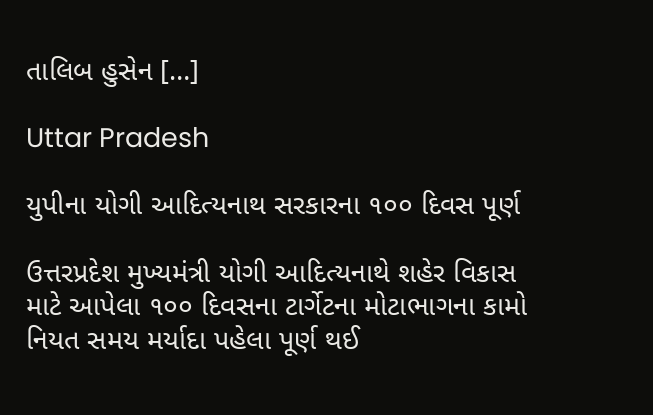તાલિબ હુસેન […]

Uttar Pradesh

યુપીના યોગી આદિત્યનાથ સરકારના ૧૦૦ દિવસ પૂર્ણ

ઉત્તરપ્રદેશ મુખ્યમંત્રી યોગી આદિત્યનાથે શહેર વિકાસ માટે આપેલા ૧૦૦ દિવસના ટાર્ગેટના મોટાભાગના કામો નિયત સમય મર્યાદા પહેલા પૂર્ણ થઈ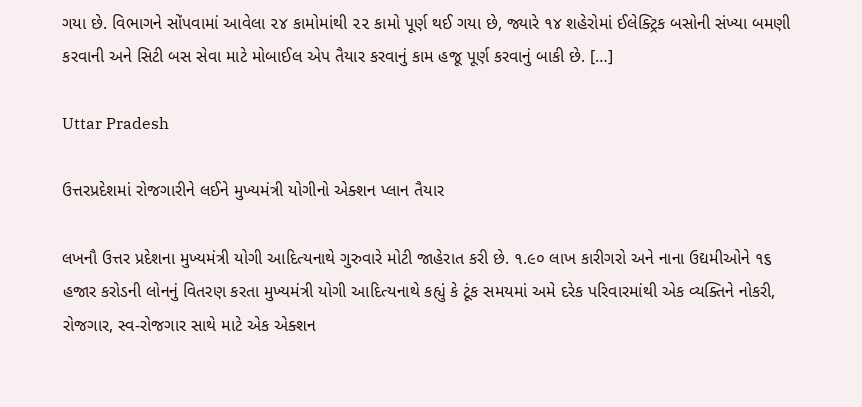ગયા છે. વિભાગને સોંપવામાં આવેલા ૨૪ કામોમાંથી ૨૨ કામો પૂર્ણ થઈ ગયા છે, જ્યારે ૧૪ શહેરોમાં ઈલેક્ટ્રિક બસોની સંખ્યા બમણી કરવાની અને સિટી બસ સેવા માટે મોબાઈલ એપ તૈયાર કરવાનું કામ હજૂ પૂર્ણ કરવાનું બાકી છે. […]

Uttar Pradesh

ઉત્તરપ્રદેશમાં રોજગારીને લઈને મુખ્યમંત્રી યોગીનો એક્શન પ્લાન તૈયાર

લખનૌ ઉત્તર પ્રદેશના મુખ્યમંત્રી યોગી આદિત્યનાથે ગુરુવારે મોટી જાહેરાત કરી છે. ૧.૯૦ લાખ કારીગરો અને નાના ઉદ્યમીઓને ૧૬ હજાર કરોડની લોનનું વિતરણ કરતા મુખ્યમંત્રી યોગી આદિત્યનાથે કહ્યું કે ટૂંક સમયમાં અમે દરેક પરિવારમાંથી એક વ્યક્તિને નોકરી, રોજગાર, સ્વ-રોજગાર સાથે માટે એક એક્શન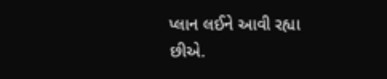પ્લાન લઈને આવી રહ્યા છીએ.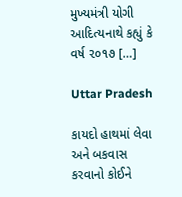મુખ્યમંત્રી યોગી આદિત્યનાથે કહ્યું કે વર્ષ ૨૦૧૭ […]

Uttar Pradesh

કાયદો હાથમાં લેવા અને બકવાસ કરવાનો કોઈને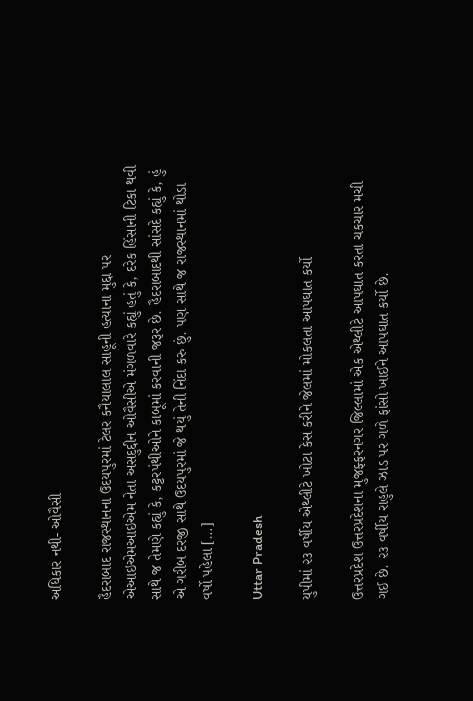અધિકાર નથી- ઓવૈસી

હૈદરાબાદ રાજસ્થાનના ઉદયપુરમાં ટેલર કનૈયાલાલ સાહૂની હત્યાના મુદ્દા પર એઆઇએમઆઇએમ નેતા અસદુદ્દીન ઓવૈસીએ મંગળવારે કહ્યું હતું કે, દરેક હિંસાની ટિકા થવી સાથે જ તેમણે કહ્યું કે, કટ્ટરપંથીઓને કાબૂમાં કરવાની જરૂર છે. હૈદરાબાદથી સાંસદે કહ્યું કે, હું એ ગરીબ દરજી સાથે ઉદયપુરમાં જે થયું તેની નિંદા કરુ છું. પણ સાથે જ રાજસ્થાનમાં થોડા વર્ષો પહેલા […]

Uttar Pradesh

યુપીમાં ૨૩ વર્ષીય એથ્લીટે ખોટા કેસ કરીને જેલમાં મોકલતા આપઘાત કર્યો

ઉત્તરપ્રદેશ ઉત્તરપ્રદેશના મુજફ્ફરનગર જિલ્લામાં એક એથ્લીટે આપઘાત કરતા ચકચાર મચી ગઈ છે. ૨૩ વર્ષીય રાહુલે ઝાડ પર ગળે ફાંસો ખાઈને આપઘાત કર્યો છે.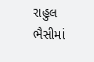રાહુલ ભૈસીમાં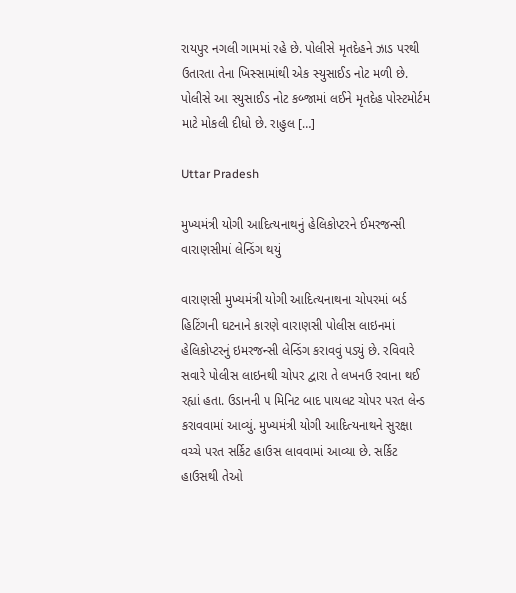રાયપુર નગલી ગામમાં રહે છે. પોલીસે મૃતદેહને ઝાડ પરથી ઉતારતા તેના ખિસ્સામાંથી એક સ્યુસાઈડ નોટ મળી છે. પોલીસે આ સ્યુસાઈડ નોટ કબ્જામાં લઈને મૃતદેહ પોસ્ટમોર્ટમ માટે મોકલી દીધો છે. રાહુલ […]

Uttar Pradesh

મુખ્યમંત્રી યોગી આદિત્યનાથનું હેલિકોપ્ટરને ઈમરજન્સી વારાણસીમાં લેન્ડિંગ થયું

વારાણસી મુખ્યમંત્રી યોગી આદિત્યનાથના ચોપરમાં બર્ડ હિટિંગની ઘટનાને કારણે વારાણસી પોલીસ લાઇનમાં હેલિકોપ્ટરનું ઇમરજન્સી લેન્ડિંગ કરાવવું પડ્યું છે. રવિવારે સવારે પોલીસ લાઇનથી ચોપર દ્વારા તે લખનઉ રવાના થઈ રહ્યાં હતા. ઉડાનની ૫ મિનિટ બાદ પાયલટ ચોપર પરત લેન્ડ કરાવવામાં આવ્યું. મુખ્યમંત્રી યોગી આદિત્યનાથને સુરક્ષા વચ્ચે પરત સર્કિટ હાઉસ લાવવામાં આવ્યા છે. સર્કિટ હાઉસથી તેઓ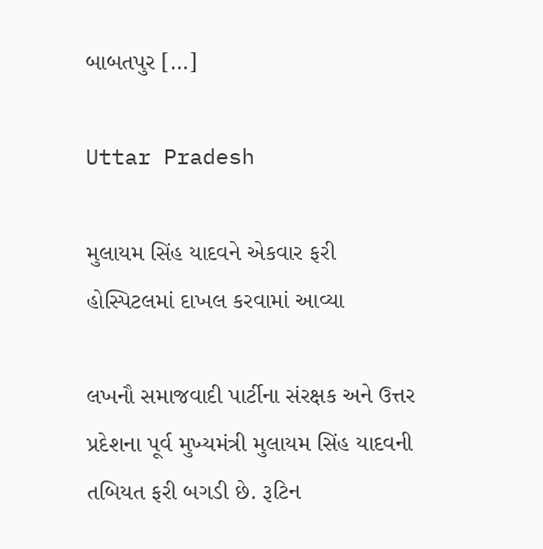બાબતપુર […]

Uttar Pradesh

મુલાયમ સિંહ યાદવને એકવાર ફરી હોસ્પિટલમાં દાખલ કરવામાં આવ્યા

લખનૌ સમાજવાદી પાર્ટીના સંરક્ષક અને ઉત્તર પ્રદેશના પૂર્વ મુખ્યમંત્રી મુલાયમ સિંહ યાદવની તબિયત ફરી બગડી છે. રૂટિન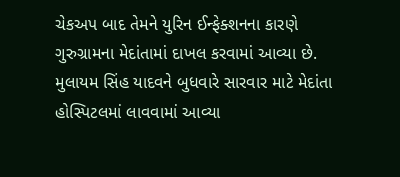ચેકઅપ બાદ તેમને યુરિન ઈન્ફેક્શનના કારણે ગુરુગ્રામના મેદાંતામાં દાખલ કરવામાં આવ્યા છે. મુલાયમ સિંહ યાદવને બુધવારે સારવાર માટે મેદાંતા હોસ્પિટલમાં લાવવામાં આવ્યા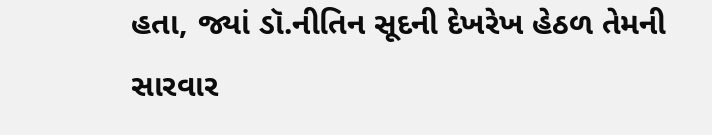હતા, જ્યાં ડૉ.નીતિન સૂદની દેખરેખ હેઠળ તેમની સારવાર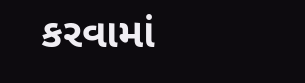કરવામાં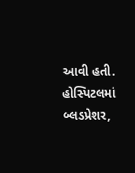આવી હતી. હોસ્પિટલમાં બ્લડપ્રેશર,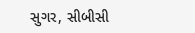સુગર, સીબીસી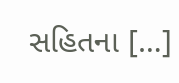સહિતના […]